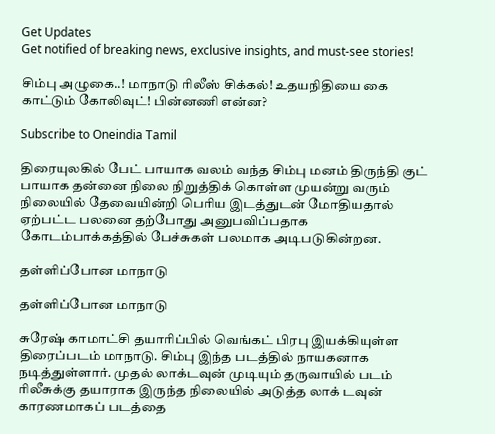Get Updates
Get notified of breaking news, exclusive insights, and must-see stories!

சிம்பு அழுகை..! மாநாடு ரிலீஸ் சிக்கல்! உதயநிதியை கை காட்டும் கோலிவுட்! பின்னணி என்ன?

Subscribe to Oneindia Tamil

திரையுலகில் பேட் பாயாக வலம் வந்த சிம்பு மனம் திருந்தி குட் பாயாக தன்னை நிலை நிறுத்திக் கொள்ள முயன்று வரும் நிலையில் தேவையின்றி பெரிய இடத்துடன் மோதியதால் ஏற்பட்ட பலனை தற்போது அனுபவிப்பதாக கோடம்பாக்கத்தில் பேச்சுகள் பலமாக அடிபடுகின்றன.

தள்ளிப்போன மாநாடு

தள்ளிப்போன மாநாடு

சுரேஷ் காமாட்சி தயாரிப்பில் வெங்கட் பிரபு இயக்கியுள்ள திரைப்படம் மாநாடு. சிம்பு இந்த படத்தில் நாயகனாக நடித்துள்ளார். முதல் லாக்டவுன் முடியும் தருவாயில் படம் ரிலீசுக்கு தயாராக இருந்த நிலையில் அடுத்த லாக் டவுன் காரணமாகப் படத்தை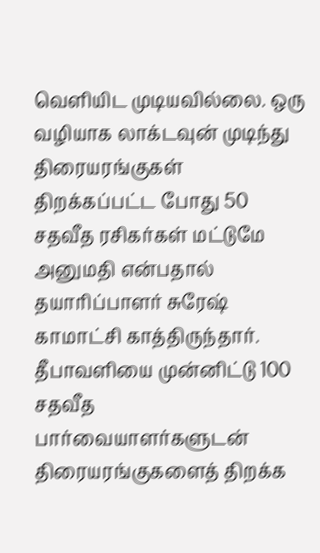வெளியிட முடியவில்லை. ஒரு வழியாக லாக்டவுன் முடிந்து திரையரங்குகள் திறக்கப்பட்ட போது 50 சதவீத ரசிகர்கள் மட்டுமே அனுமதி என்பதால் தயாரிப்பாளர் சுரேஷ் காமாட்சி காத்திருந்தார். தீபாவளியை முன்னிட்டு 100 சதவீத பார்வையாளர்களுடன் திரையரங்குகளைத் திறக்க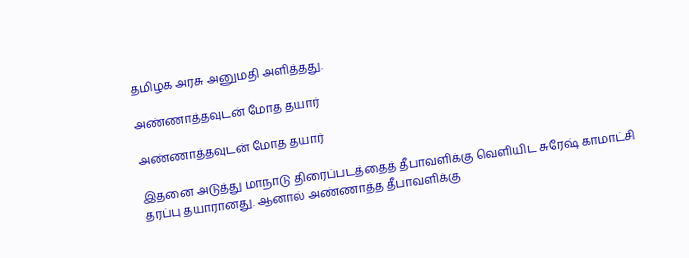தமிழக அரசு அனுமதி அளித்தது.

அண்ணாத்தவுடன் மோத தயார்

அண்ணாத்தவுடன் மோத தயார்

இதனை அடுத்து மாநாடு திரைப்படத்தைத் தீபாவளிக்கு வெளியிட சுரேஷ் காமாட்சி தரப்பு தயாரானது. ஆனால் அண்ணாத்த தீபாவளிக்கு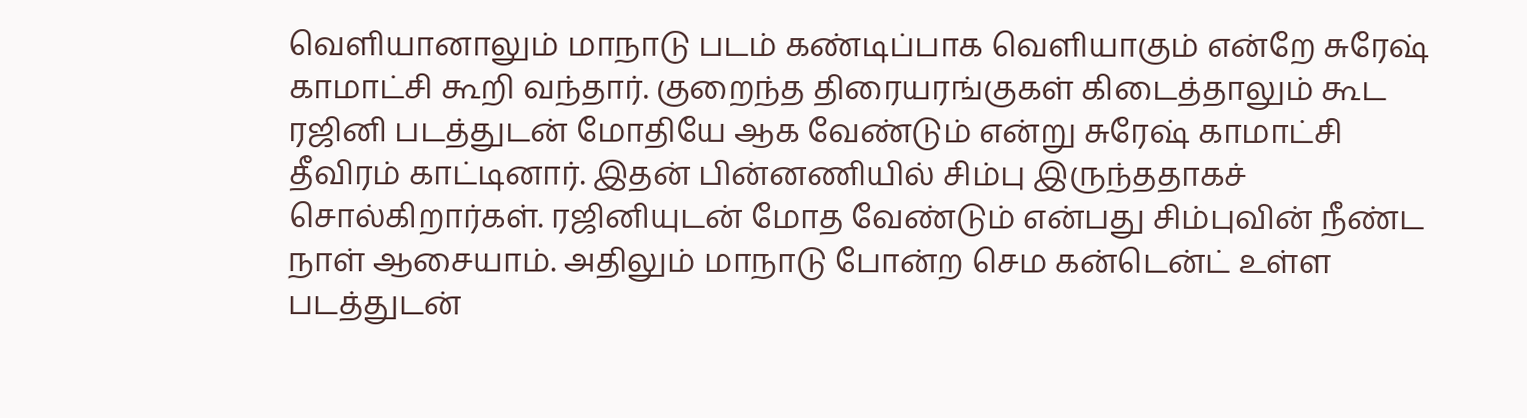வெளியானாலும் மாநாடு படம் கண்டிப்பாக வெளியாகும் என்றே சுரேஷ் காமாட்சி கூறி வந்தார். குறைந்த திரையரங்குகள் கிடைத்தாலும் கூட ரஜினி படத்துடன் மோதியே ஆக வேண்டும் என்று சுரேஷ் காமாட்சி தீவிரம் காட்டினார். இதன் பின்னணியில் சிம்பு இருந்ததாகச் சொல்கிறார்கள். ரஜினியுடன் மோத வேண்டும் என்பது சிம்புவின் நீண்ட நாள் ஆசையாம். அதிலும் மாநாடு போன்ற செம கன்டென்ட் உள்ள படத்துடன்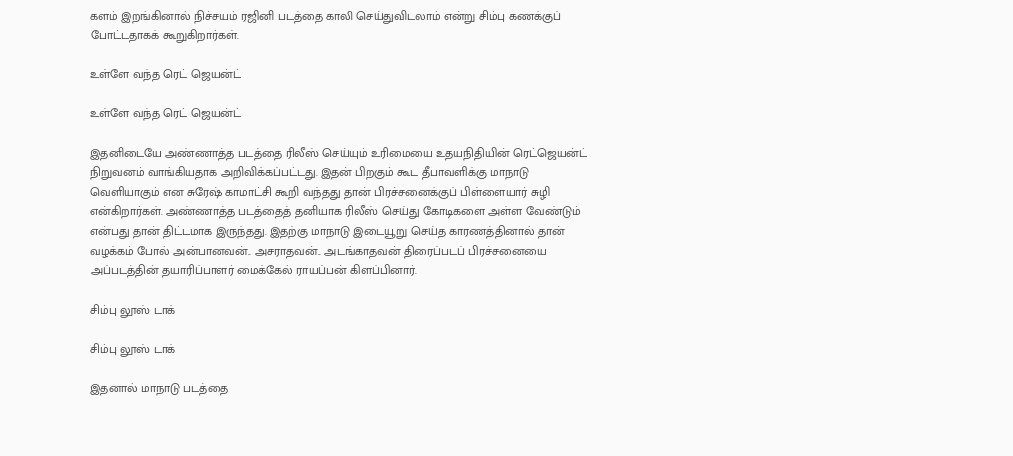களம் இறங்கினால் நிச்சயம் ரஜினி படத்தை காலி செய்துவிடலாம் என்று சிம்பு கணக்குப் போட்டதாகக் கூறுகிறார்கள்.

உள்ளே வந்த ரெட் ஜெயன்ட்

உள்ளே வந்த ரெட் ஜெயன்ட்

இதனிடையே அண்ணாத்த படத்தை ரிலீஸ் செய்யும் உரிமையை உதயநிதியின் ரெட்ஜெயன்ட் நிறுவனம் வாங்கியதாக அறிவிக்கப்பட்டது. இதன் பிறகும் கூட தீபாவளிக்கு மாநாடு வெளியாகும் என சுரேஷ் காமாட்சி கூறி வந்தது தான் பிரச்சனைக்குப் பிள்ளையார் சுழி என்கிறார்கள். அண்ணாத்த படத்தைத் தனியாக ரிலீஸ் செய்து கோடிகளை அள்ள வேண்டும் என்பது தான் திட்டமாக இருந்தது. இதற்கு மாநாடு இடையூறு செய்த காரணத்தினால் தான் வழக்கம் போல் அன்பானவன்.. அசராதவன்.. அடங்காதவன் திரைப்படப் பிரச்சனையை அப்படத்தின் தயாரிப்பாளர் மைக்கேல் ராயப்பன் கிளப்பினார்.

சிம்பு லூஸ் டாக்

சிம்பு லூஸ் டாக்

இதனால் மாநாடு படத்தை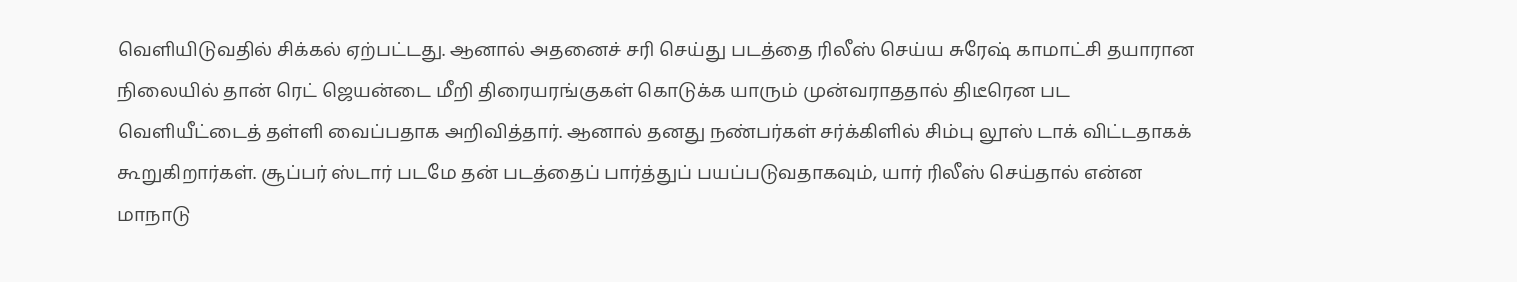வெளியிடுவதில் சிக்கல் ஏற்பட்டது. ஆனால் அதனைச் சரி செய்து படத்தை ரிலீஸ் செய்ய சுரேஷ் காமாட்சி தயாரான நிலையில் தான் ரெட் ஜெயன்டை மீறி திரையரங்குகள் கொடுக்க யாரும் முன்வராததால் திடீரென பட வெளியீட்டைத் தள்ளி வைப்பதாக அறிவித்தார். ஆனால் தனது நண்பர்கள் சர்க்கிளில் சிம்பு லூஸ் டாக் விட்டதாகக் கூறுகிறார்கள். சூப்பர் ஸ்டார் படமே தன் படத்தைப் பார்த்துப் பயப்படுவதாகவும், யார் ரிலீஸ் செய்தால் என்ன மாநாடு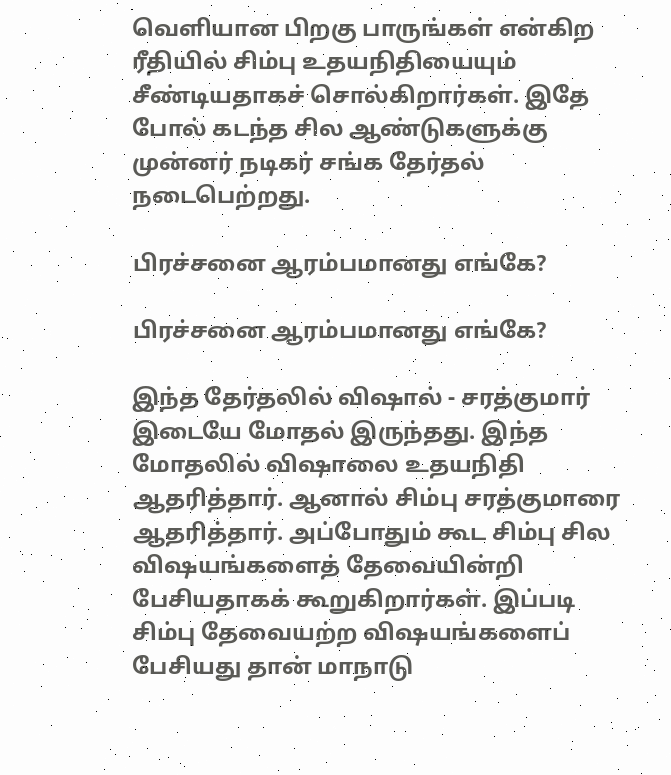வெளியான பிறகு பாருங்கள் என்கிற ரீதியில் சிம்பு உதயநிதியையும் சீண்டியதாகச் சொல்கிறார்கள். இதே போல் கடந்த சில ஆண்டுகளுக்கு முன்னர் நடிகர் சங்க தேர்தல் நடைபெற்றது.

பிரச்சனை ஆரம்பமானது எங்கே?

பிரச்சனை ஆரம்பமானது எங்கே?

இந்த தேர்தலில் விஷால் - சரத்குமார் இடையே மோதல் இருந்தது. இந்த மோதலில் விஷாலை உதயநிதி ஆதரித்தார். ஆனால் சிம்பு சரத்குமாரை ஆதரித்தார். அப்போதும் கூட சிம்பு சில விஷயங்களைத் தேவையின்றி பேசியதாகக் கூறுகிறார்கள். இப்படி சிம்பு தேவையற்ற விஷயங்களைப் பேசியது தான் மாநாடு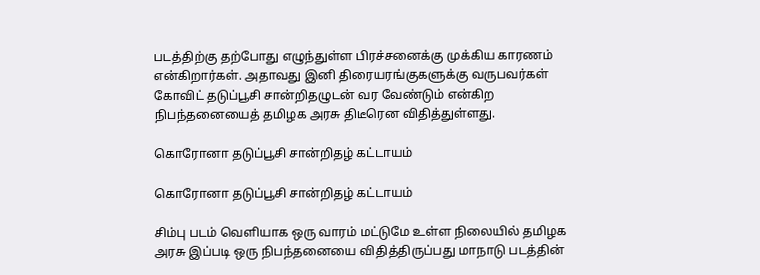படத்திற்கு தற்போது எழுந்துள்ள பிரச்சனைக்கு முக்கிய காரணம் என்கிறார்கள். அதாவது இனி திரையரங்குகளுக்கு வருபவர்கள் கோவிட் தடுப்பூசி சான்றிதழுடன் வர வேண்டும் என்கிற நிபந்தனையைத் தமிழக அரசு திடீரென விதித்துள்ளது.

கொரோனா தடுப்பூசி சான்றிதழ் கட்டாயம்

கொரோனா தடுப்பூசி சான்றிதழ் கட்டாயம்

சிம்பு படம் வெளியாக ஒரு வாரம் மட்டுமே உள்ள நிலையில் தமிழக அரசு இப்படி ஒரு நிபந்தனையை விதித்திருப்பது மாநாடு படத்தின்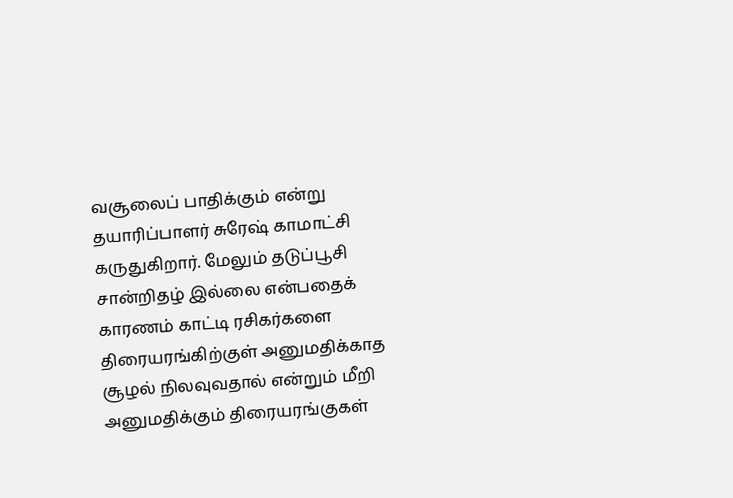வசூலைப் பாதிக்கும் என்று தயாரிப்பாளர் சுரேஷ் காமாட்சி கருதுகிறார். மேலும் தடுப்பூசி சான்றிதழ் இல்லை என்பதைக் காரணம் காட்டி ரசிகர்களை திரையரங்கிற்குள் அனுமதிக்காத சூழல் நிலவுவதால் என்றும் மீறி அனுமதிக்கும் திரையரங்குகள்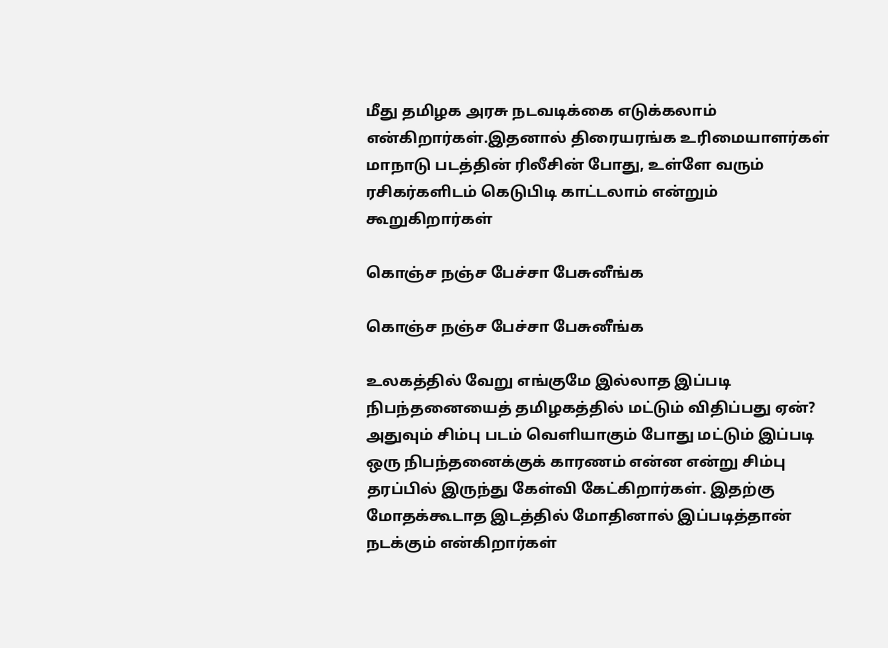மீது தமிழக அரசு நடவடிக்கை எடுக்கலாம் என்கிறார்கள்.இதனால் திரையரங்க உரிமையாளர்கள் மாநாடு படத்தின் ரிலீசின் போது, உள்ளே வரும் ரசிகர்களிடம் கெடுபிடி காட்டலாம் என்றும் கூறுகிறார்கள்

கொஞ்ச நஞ்ச பேச்சா பேசுனீங்க

கொஞ்ச நஞ்ச பேச்சா பேசுனீங்க

உலகத்தில் வேறு எங்குமே இல்லாத இப்படி நிபந்தனையைத் தமிழகத்தில் மட்டும் விதிப்பது ஏன்? அதுவும் சிம்பு படம் வெளியாகும் போது மட்டும் இப்படி ஒரு நிபந்தனைக்குக் காரணம் என்ன என்று சிம்பு தரப்பில் இருந்து கேள்வி கேட்கிறார்கள். இதற்கு மோதக்கூடாத இடத்தில் மோதினால் இப்படித்தான் நடக்கும் என்கிறார்கள்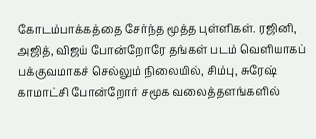கோடம்பாக்கத்தை சேர்ந்த மூத்த புள்ளிகள். ரஜினி, அஜித், விஜய் போன்றோரே தங்கள் படம் வெளியாகப் பக்குவமாகச் செல்லும் நிலையில், சிம்பு, சுரேஷ் காமாட்சி போன்றோர் சமூக வலைத்தளங்களில்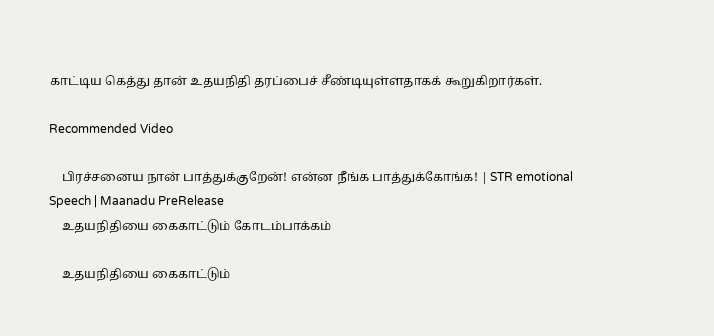காட்டிய கெத்து தான் உதயநிதி தரப்பைச் சீண்டியுள்ளதாகக் கூறுகிறார்கள்.

Recommended Video

    பிரச்சனைய நான் பாத்துக்குறேன்! என்ன நீங்க பாத்துக்கோங்க! | STR emotional Speech | Maanadu PreRelease
    உதயநிதியை கைகாட்டும் கோடம்பாக்கம்

    உதயநிதியை கைகாட்டும்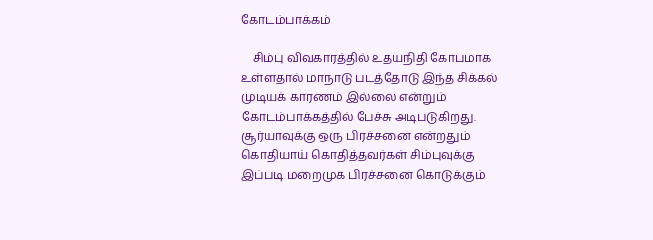கோடம்பாக்கம்

    சிம்பு விவகாரத்தில் உதயநிதி கோபமாக உள்ளதால் மாநாடு படத்தோடு இந்த சிக்கல் முடியக் காரணம் இல்லை என்றும் கோடம்பாக்கத்தில் பேச்சு அடிபடுகிறது. சூர்யாவுக்கு ஒரு பிரச்சனை என்றதும் கொதியாய் கொதித்தவர்கள் சிம்புவுக்கு இப்படி மறைமுக பிரச்சனை கொடுக்கும்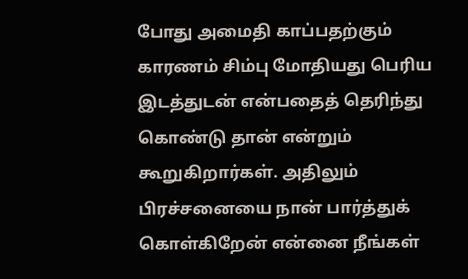போது அமைதி காப்பதற்கும் காரணம் சிம்பு மோதியது பெரிய இடத்துடன் என்பதைத் தெரிந்து கொண்டு தான் என்றும் கூறுகிறார்கள். அதிலும் பிரச்சனையை நான் பார்த்துக் கொள்கிறேன் என்னை நீங்கள்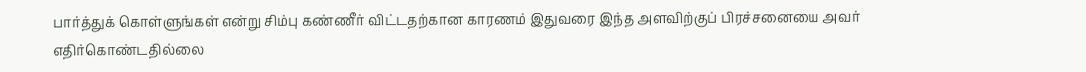பார்த்துக் கொள்ளுங்கள் என்று சிம்பு கண்ணீர் விட்டதற்கான காரணம் இதுவரை இந்த அளவிற்குப் பிரச்சனையை அவர் எதிர்கொண்டதில்லை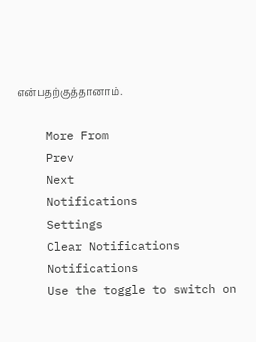என்பதற்குத்தானாம்.

    More From
    Prev
    Next
    Notifications
    Settings
    Clear Notifications
    Notifications
    Use the toggle to switch on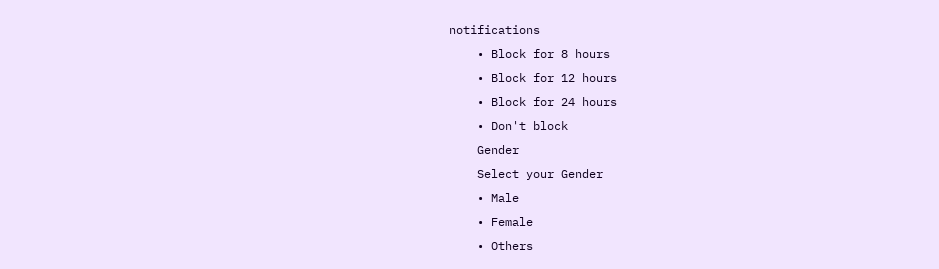notifications
    • Block for 8 hours
    • Block for 12 hours
    • Block for 24 hours
    • Don't block
    Gender
    Select your Gender
    • Male
    • Female
    • Others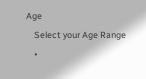Age
    Select your Age Range
    •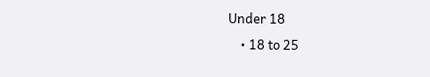Under 18
    • 18 to 25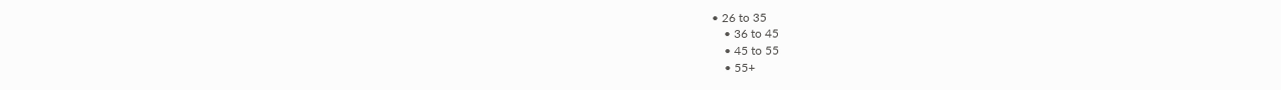• 26 to 35
    • 36 to 45
    • 45 to 55
    • 55+